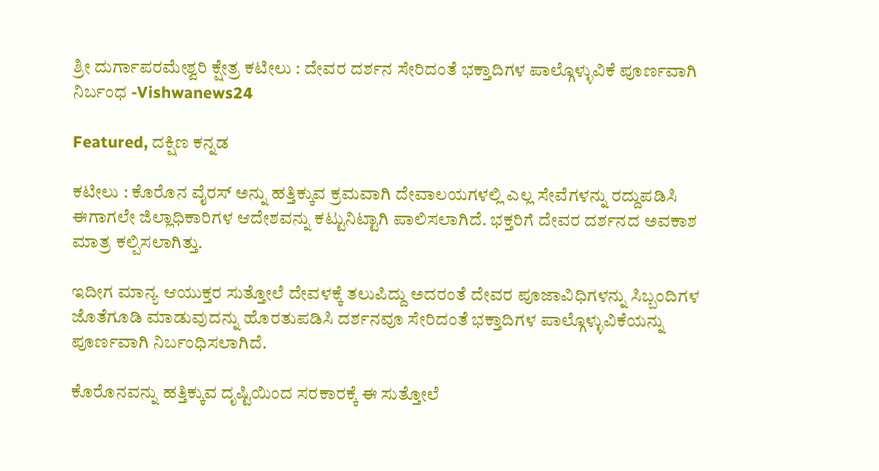ಶ್ರೀ ದುರ್ಗಾಪರಮೇಶ್ವರಿ ಕ್ಷೇತ್ರ ಕಟೀಲು : ದೇವರ ದರ್ಶನ ಸೇರಿದಂತೆ ಭಕ್ತಾದಿಗಳ ಪಾಲ್ಗೊಳ್ಳುವಿಕೆ ಪೂರ್ಣವಾಗಿ ನಿರ್ಬಂಧ -Vishwanews24

Featured, ದಕ್ಷಿಣ ಕನ್ನಡ

ಕಟೀಲು : ಕೊರೊನ ವೈರಸ್ ಅನ್ನು ಹತ್ತಿಕ್ಕುವ ಕ್ರಮವಾಗಿ ದೇವಾಲಯಗಳಲ್ಲಿ ಎಲ್ಲ ಸೇವೆಗಳನ್ನು ರದ್ದುಪಡಿಸಿ ಈಗಾಗಲೇ ಜಿಲ್ಲಾಧಿಕಾರಿಗಳ ಆದೇಶವನ್ನು ಕಟ್ಟುನಿಟ್ಟಾಗಿ ಪಾಲಿಸಲಾಗಿದೆ. ಭಕ್ತರಿಗೆ ದೇವರ ದರ್ಶನದ ಅವಕಾಶ ಮಾತ್ರ ಕಲ್ಪಿಸಲಾಗಿತ್ತು.

ಇದೀಗ ಮಾನ್ಯ ಆಯುಕ್ತರ ಸುತ್ತೋಲೆ ದೇವಳಕ್ಕೆ ತಲುಪಿದ್ದು ಅದರಂತೆ ದೇವರ ಪೂಜಾವಿಧಿಗಳನ್ನು ಸಿಬ್ಬಂದಿಗಳ ಜೊತೆಗೂಡಿ ಮಾಡುವುದನ್ನು ಹೊರತುಪಡಿಸಿ ದರ್ಶನವೂ ಸೇರಿದಂತೆ ಭಕ್ತಾದಿಗಳ ಪಾಲ್ಗೊಳ್ಳುವಿಕೆಯನ್ನು ಪೂರ್ಣವಾಗಿ ನಿರ್ಬಂಧಿಸಲಾಗಿದೆ.

ಕೊರೊನವನ್ನು ಹತ್ತಿಕ್ಕುವ ದೃಷ್ಟಿಯಿಂದ ಸರಕಾರಕ್ಕೆ ಈ ಸುತ್ತೋಲೆ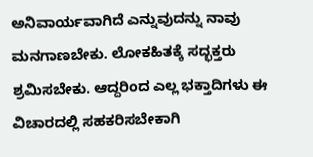ಅನಿವಾರ್ಯವಾಗಿದೆ ಎನ್ನುವುದನ್ನು ನಾವು ಮನಗಾಣಬೇಕು. ಲೋಕಹಿತಕ್ಕೆ ಸದ್ಭಕ್ತರು ಶ್ರಮಿಸಬೇಕು. ಆದ್ದರಿಂದ ಎಲ್ಲ ಭಕ್ತಾದಿಗಳು ಈ ವಿಚಾರದಲ್ಲಿ ಸಹಕರಿಸಬೇಕಾಗಿ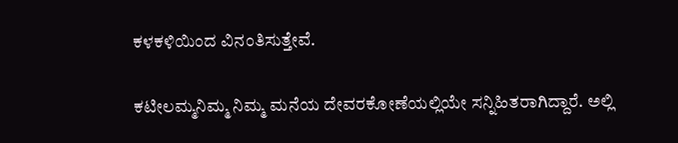ಕಳಕಳಿಯಿಂದ ವಿನಂತಿಸುತ್ತೇವೆ.

ಕಟೀಲಮ್ಮನಿಮ್ಮ ನಿಮ್ಮ ಮನೆಯ ದೇವರಕೋಣೆಯಲ್ಲಿಯೇ ಸನ್ನಿಹಿತರಾಗಿದ್ದಾರೆ. ಅಲ್ಲಿ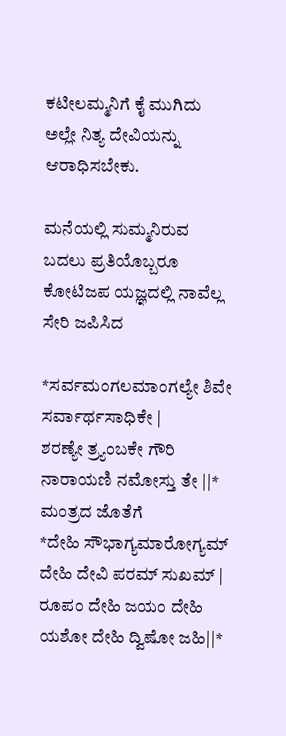ಕಟೀಲಮ್ಮನಿಗೆ ಕೈ ಮುಗಿದು ಅಲ್ಲೇ ನಿತ್ಯ ದೇವಿಯನ್ನು ಆರಾಧಿಸಬೇಕು.

ಮನೆಯಲ್ಲಿ ಸುಮ್ಮನಿರುವ ಬದಲು ಪ್ರತಿಯೊಬ್ಬರೂ ಕೋಟಿಜಪ ಯಜ್ಞದಲ್ಲಿ ನಾವೆಲ್ಲ ಸೇರಿ ಜಪಿಸಿದ

*ಸರ್ವಮಂಗಲಮಾಂಗಲ್ಯೇ ಶಿವೇ ಸರ್ವಾರ್ಥಸಾಧಿಕೇ |
ಶರಣ್ಯೇ ತ್ರ್ಯಂಬಕೇ ಗೌರಿ ನಾರಾಯಣಿ ನಮೋಸ್ತು ತೇ ||*
ಮಂತ್ರದ ಜೊತೆಗೆ
*ದೇಹಿ ಸೌಭಾಗ್ಯಮಾರೋಗ್ಯಮ್ ದೇಹಿ ದೇವಿ ಪರಮ್ ಸುಖಮ್ |
ರೂಪಂ ದೇಹಿ ಜಯಂ ದೇಹಿ ಯಶೋ ದೇಹಿ ದ್ವಿಷೋ ಜಹಿ||*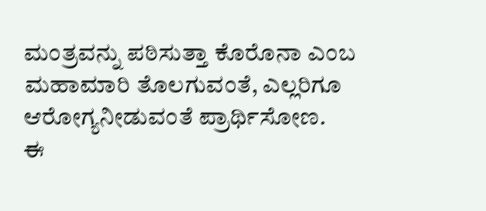ಮಂತ್ರವನ್ನು ಪಠಿಸುತ್ತಾ ಕೊರೊನಾ ಎಂಬ ಮಹಾಮಾರಿ ತೊಲಗುವಂತೆ, ಎಲ್ಲರಿಗೂ ಆರೋಗ್ಯನೀಡುವಂತೆ ಪ್ರಾರ್ಥಿಸೋಣ.
ಈ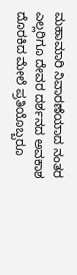ಮಹಾಮಾರಿ ನಿವಾರಣೆಯಾದ ನಂತರ ಎಲ್ಲರಿಗೂ ದೇವರ ದರ್ಶನದ ಅವಕಾಶ ದೊರಕಿದ ಮೇಲೆ ಪ್ರತಿಯೊಬ್ಬರೂ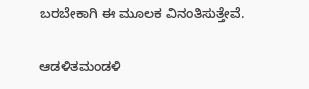ಬರಬೇಕಾಗಿ ಈ ಮೂಲಕ ವಿನಂತಿಸುತ್ತೇವೆ.

ಆಡಳಿತಮಂಡಳಿ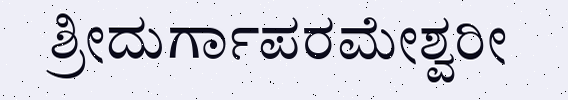ಶ್ರೀದುರ್ಗಾಪರಮೇಶ್ವರೀ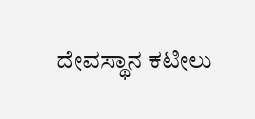ದೇವಸ್ಥಾನ ಕಟೀಲು